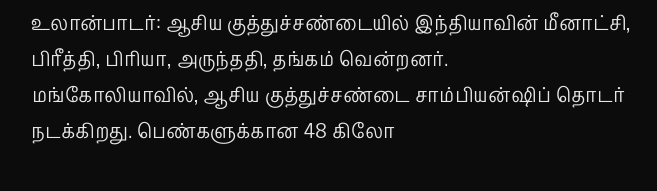உலான்பாடர்: ஆசிய குத்துச்சண்டையில் இந்தியாவின் மீனாட்சி, பிரீத்தி, பிரியா, அருந்ததி, தங்கம் வென்றனர்.
மங்கோலியாவில், ஆசிய குத்துச்சண்டை சாம்பியன்ஷிப் தொடர் நடக்கிறது. பெண்களுக்கான 48 கிலோ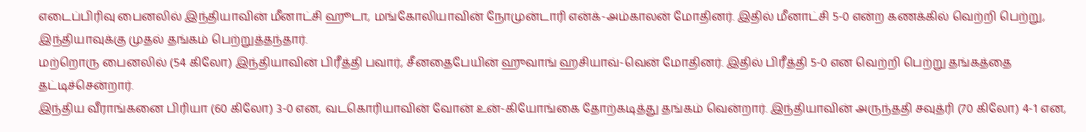எடைப்பிரிவு பைனலில் இந்தியாவின் மீனாட்சி ஹூடா, மங்கோலியாவின் நோமுன்டாரி என்க்-அம்காலன் மோதினர். இதில் மீனாட்சி 5-0 என்ற கணக்கில் வெற்றி பெற்று, இந்தியாவுக்கு முதல் தங்கம் பெற்றுத்தந்தார்.
மற்றொரு பைனலில் (54 கிலோ) இந்தியாவின் பிரீத்தி பவார், சீனதைபேயின் ஹுவாங் ஹசியாவ்-வென் மோதினர். இதில் பிரீத்தி 5-0 என வெற்றி பெற்று தங்கத்தை தட்டிச்சென்றார்.
இந்திய வீராங்கனை பிரியா (60 கிலோ) 3-0 என, வடகொரியாவின் வோன் உன்-கியோங்கை தோற்கடித்து தங்கம் வென்றார். இந்தியாவின் அருந்ததி சவுத்ரி (70 கிலோ) 4-1 என,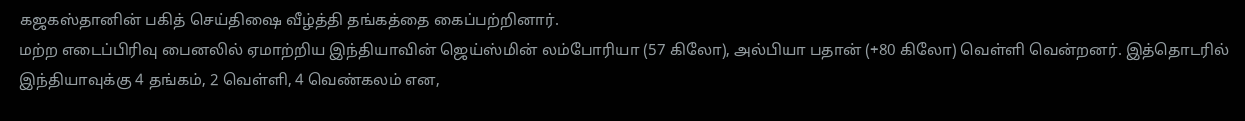கஜகஸ்தானின் பகித் செய்திஷை வீழ்த்தி தங்கத்தை கைப்பற்றினார்.
மற்ற எடைப்பிரிவு பைனலில் ஏமாற்றிய இந்தியாவின் ஜெய்ஸ்மின் லம்போரியா (57 கிலோ), அல்பியா பதான் (+80 கிலோ) வெள்ளி வென்றனர். இத்தொடரில் இந்தியாவுக்கு 4 தங்கம், 2 வெள்ளி, 4 வெண்கலம் என,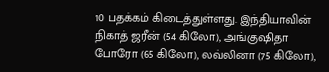10 பதக்கம் கிடைத்துள்ளது. இந்தியாவின் நிகாத் ஜரீன் (54 கிலோ), அங்குஷிதா போரோ (65 கிலோ), லவ்லினா (75 கிலோ),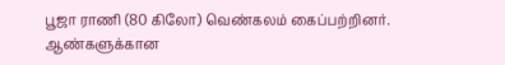பூஜா ராணி (80 கிலோ) வெண்கலம் கைப்பற்றினர்.
ஆண்களுக்கான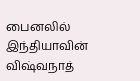பைனலில் இந்தியாவின் விஷ்வநாத்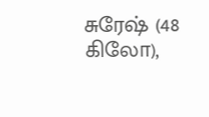சுரேஷ் (48 கிலோ),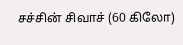சச்சின் சிவாச் (60 கிலோ)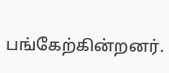பங்கேற்கின்றனர்.